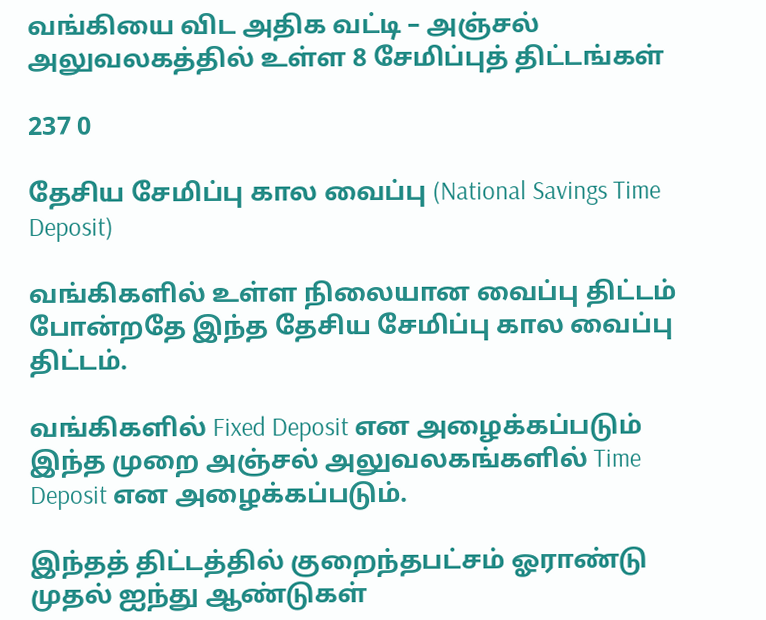வங்கியை விட அதிக வட்டி – அஞ்சல் அலுவலகத்தில் உள்ள 8 சேமிப்புத் திட்டங்கள்

237 0

தேசிய சேமிப்பு கால வைப்பு (National Savings Time Deposit)

வங்கிகளில் உள்ள நிலையான வைப்பு திட்டம் போன்றதே இந்த தேசிய சேமிப்பு கால வைப்பு திட்டம்.

வங்கிகளில் Fixed Deposit என அழைக்கப்படும் இந்த முறை அஞ்சல் அலுவலகங்களில் Time Deposit என அழைக்கப்படும்.

இந்தத் திட்டத்தில் குறைந்தபட்சம் ஓராண்டு முதல் ஐந்து ஆண்டுகள்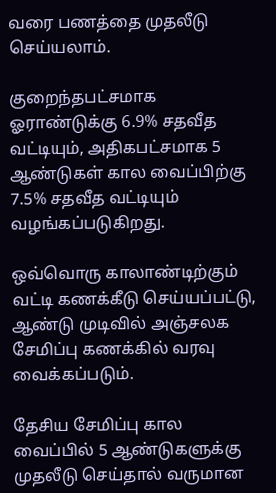வரை பணத்தை முதலீடு செய்யலாம்.

குறைந்தபட்சமாக ஓராண்டுக்கு 6.9% சதவீத வட்டியும், அதிகபட்சமாக 5 ஆண்டுகள் கால வைப்பிற்கு 7.5% சதவீத வட்டியும் வழங்கப்படுகிறது.

ஒவ்வொரு காலாண்டிற்கும் வட்டி கணக்கீடு செய்யப்பட்டு, ஆண்டு முடிவில் அஞ்சலக சேமிப்பு கணக்கில் வரவு வைக்கப்படும்.

தேசிய சேமிப்பு கால வைப்பில் 5 ஆண்டுகளுக்கு முதலீடு செய்தால் வருமான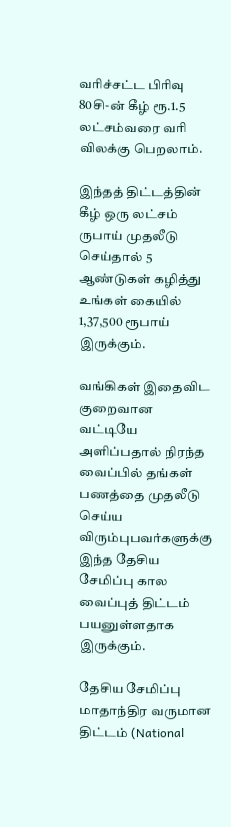வரிச்சட்ட பிரிவு 80சி-ன் கீழ் ரூ.1.5 லட்சம்வரை வரி விலக்கு பெறலாம்.

இந்தத் திட்டத்தின் கீழ் ஒரு லட்சம் ருபாய் முதலீடு செய்தால் 5 ஆண்டுகள் கழித்து உங்கள் கையில் 1,37,500 ரூபாய் இருக்கும்.

வங்கிகள் இதைவிட குறைவான வட்டியே அளிப்பதால் நிரந்த வைப்பில் தங்கள் பணத்தை முதலீடு செய்ய விரும்புபவர்களுக்கு இந்த தேசிய சேமிப்பு கால வைப்புத் திட்டம் பயனுள்ளதாக இருக்கும்.

தேசிய சேமிப்பு மாதாந்திர வருமான திட்டம் (National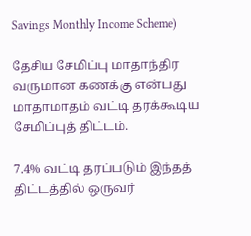Savings Monthly Income Scheme)

தேசிய சேமிப்பு மாதாந்திர வருமான கணக்கு என்பது மாதாமாதம் வட்டி தரக்கூடிய சேமிப்புத் திட்டம்.

7.4% வட்டி தரப்படும் இந்தத் திட்டத்தில் ஒருவர்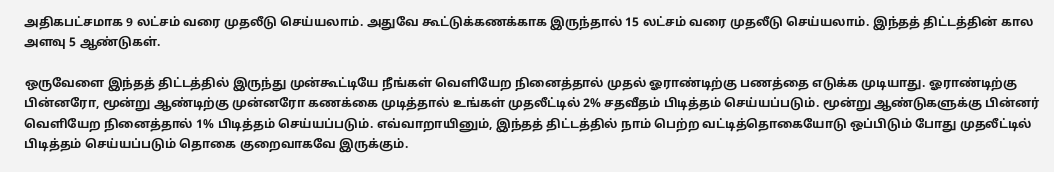அதிகபட்சமாக 9 லட்சம் வரை முதலீடு செய்யலாம். அதுவே கூட்டுக்கணக்காக இருந்தால் 15 லட்சம் வரை முதலீடு செய்யலாம். இந்தத் திட்டத்தின் கால அளவு 5 ஆண்டுகள்.

ஒருவேளை இந்தத் திட்டத்தில் இருந்து முன்கூட்டியே நீங்கள் வெளியேற நினைத்தால் முதல் ஓராண்டிற்கு பணத்தை எடுக்க முடியாது. ஓராண்டிற்கு பின்னரோ, மூன்று ஆண்டிற்கு முன்னரோ கணக்கை முடித்தால் உங்கள் முதலீட்டில் 2% சதவீதம் பிடித்தம் செய்யப்படும். மூன்று ஆண்டுகளுக்கு பின்னர் வெளியேற நினைத்தால் 1% பிடித்தம் செய்யப்படும். எவ்வாறாயினும், இந்தத் திட்டத்தில் நாம் பெற்ற வட்டித்தொகையோடு ஒப்பிடும் போது முதலீட்டில் பிடித்தம் செய்யப்படும் தொகை குறைவாகவே இருக்கும்.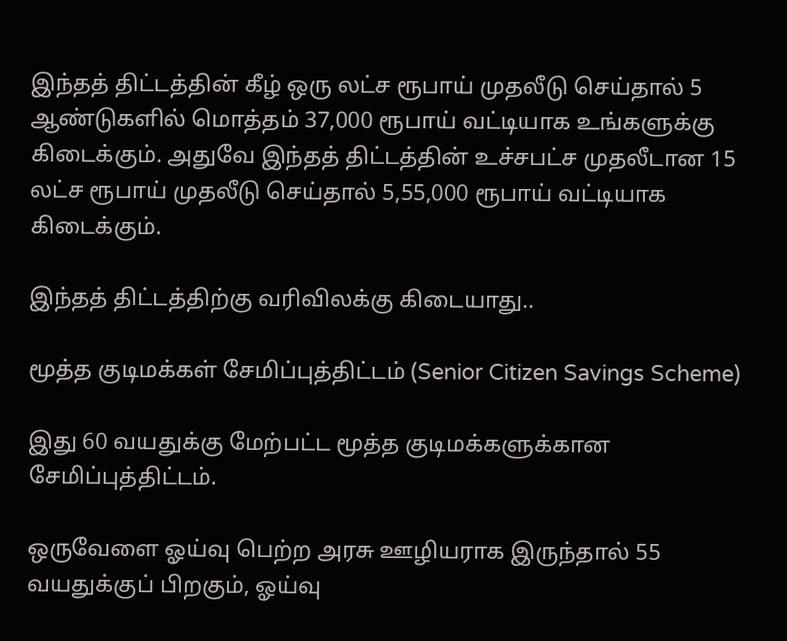இந்தத் திட்டத்தின் கீழ் ஒரு லட்ச ரூபாய் முதலீடு செய்தால் 5 ஆண்டுகளில் மொத்தம் 37,000 ரூபாய் வட்டியாக உங்களுக்கு கிடைக்கும். அதுவே இந்தத் திட்டத்தின் உச்சபட்ச முதலீடான 15 லட்ச ரூபாய் முதலீடு செய்தால் 5,55,000 ரூபாய் வட்டியாக கிடைக்கும்.

இந்தத் திட்டத்திற்கு வரிவிலக்கு கிடையாது..

மூத்த குடிமக்கள் சேமிப்புத்திட்டம் (Senior Citizen Savings Scheme)

இது 60 வயதுக்கு மேற்பட்ட மூத்த குடிமக்களுக்கான சேமிப்புத்திட்டம்.

ஒருவேளை ஓய்வு பெற்ற அரசு ஊழியராக இருந்தால் 55 வயதுக்குப் பிறகும், ஓய்வு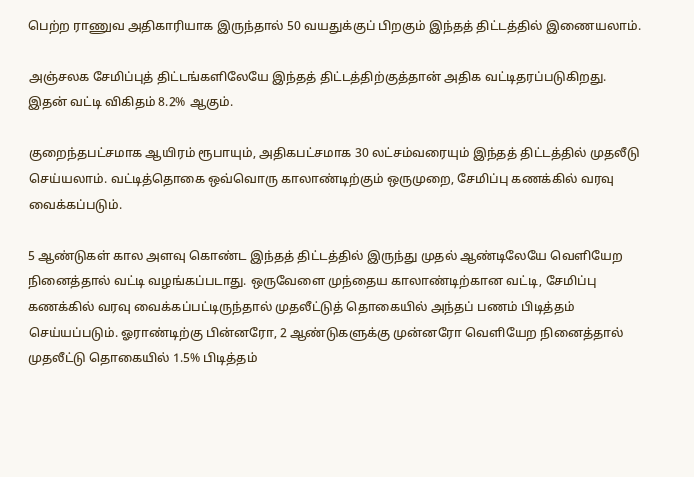பெற்ற ராணுவ அதிகாரியாக இருந்தால் 50 வயதுக்குப் பிறகும் இந்தத் திட்டத்தில் இணையலாம்.

அஞ்சலக சேமிப்புத் திட்டங்களிலேயே இந்தத் திட்டத்திற்குத்தான் அதிக வட்டிதரப்படுகிறது. இதன் வட்டி விகிதம் 8.2% ஆகும்.

குறைந்தபட்சமாக ஆயிரம் ரூபாயும், அதிகபட்சமாக 30 லட்சம்வரையும் இந்தத் திட்டத்தில் முதலீடு செய்யலாம். வட்டித்தொகை ஒவ்வொரு காலாண்டிற்கும் ஒருமுறை, சேமிப்பு கணக்கில் வரவு வைக்கப்படும்.

5 ஆண்டுகள் கால அளவு கொண்ட இந்தத் திட்டத்தில் இருந்து முதல் ஆண்டிலேயே வெளியேற நினைத்தால் வட்டி வழங்கப்படாது. ஒருவேளை முந்தைய காலாண்டிற்கான வட்டி, சேமிப்பு கணக்கில் வரவு வைக்கப்பட்டிருந்தால் முதலீட்டுத் தொகையில் அந்தப் பணம் பிடித்தம் செய்யப்படும். ஓராண்டிற்கு பின்னரோ, 2 ஆண்டுகளுக்கு முன்னரோ வெளியேற நினைத்தால் முதலீட்டு தொகையில் 1.5% பிடித்தம்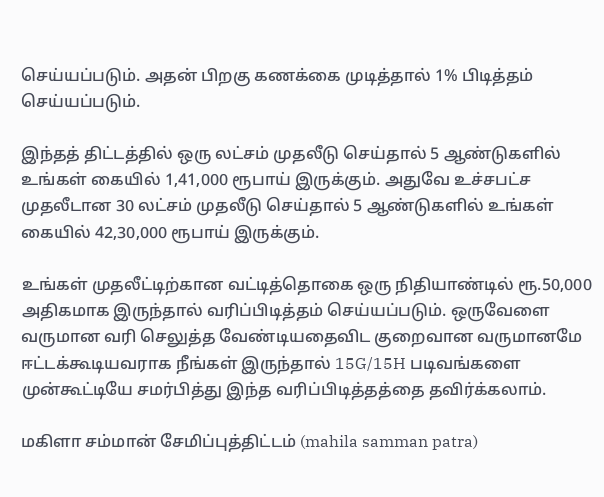செய்யப்படும். அதன் பிறகு கணக்கை முடித்தால் 1% பிடித்தம் செய்யப்படும்.

இந்தத் திட்டத்தில் ஒரு லட்சம் முதலீடு செய்தால் 5 ஆண்டுகளில் உங்கள் கையில் 1,41,000 ரூபாய் இருக்கும். அதுவே உச்சபட்ச முதலீடான 30 லட்சம் முதலீடு செய்தால் 5 ஆண்டுகளில் உங்கள் கையில் 42,30,000 ரூபாய் இருக்கும்.

உங்கள் முதலீட்டிற்கான வட்டித்தொகை ஒரு நிதியாண்டில் ரூ.50,000 அதிகமாக இருந்தால் வரிப்பிடித்தம் செய்யப்படும். ஒருவேளை வருமான வரி செலுத்த வேண்டியதைவிட குறைவான வருமானமே ஈட்டக்கூடியவராக நீங்கள் இருந்தால் 15G/15H படிவங்களை முன்கூட்டியே சமர்பித்து இந்த வரிப்பிடித்தத்தை தவிர்க்கலாம்.

மகிளா சம்மான் சேமிப்புத்திட்டம் (mahila samman patra)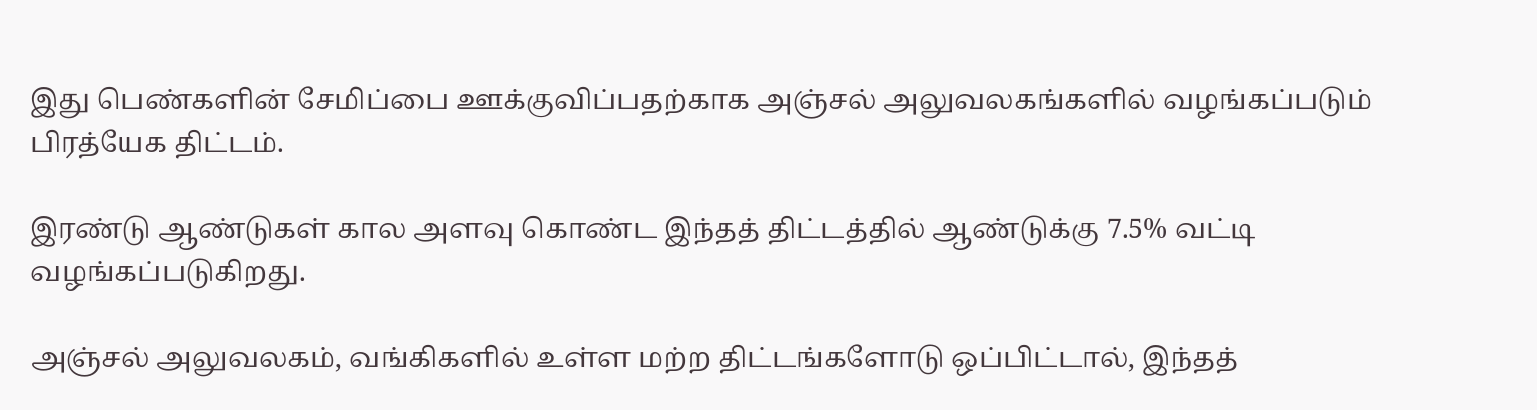இது பெண்களின் சேமிப்பை ஊக்குவிப்பதற்காக அஞ்சல் அலுவலகங்களில் வழங்கப்படும் பிரத்யேக திட்டம்.

இரண்டு ஆண்டுகள் கால அளவு கொண்ட இந்தத் திட்டத்தில் ஆண்டுக்கு 7.5% வட்டி வழங்கப்படுகிறது.

அஞ்சல் அலுவலகம், வங்கிகளில் உள்ள மற்ற திட்டங்களோடு ஒப்பிட்டால், இந்தத்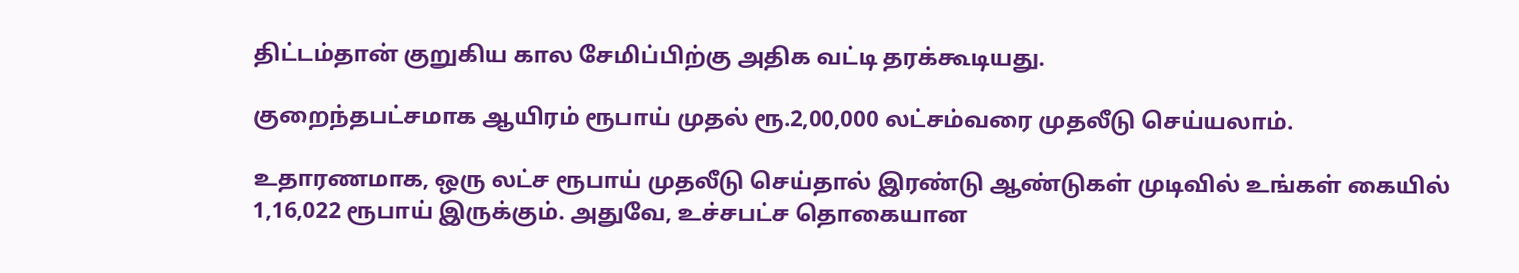திட்டம்தான் குறுகிய கால சேமிப்பிற்கு அதிக வட்டி தரக்கூடியது.

குறைந்தபட்சமாக ஆயிரம் ரூபாய் முதல் ரூ.2,00,000 லட்சம்வரை முதலீடு செய்யலாம்.

உதாரணமாக, ஒரு லட்ச ரூபாய் முதலீடு செய்தால் இரண்டு ஆண்டுகள் முடிவில் உங்கள் கையில் 1,16,022 ரூபாய் இருக்கும். அதுவே, உச்சபட்ச தொகையான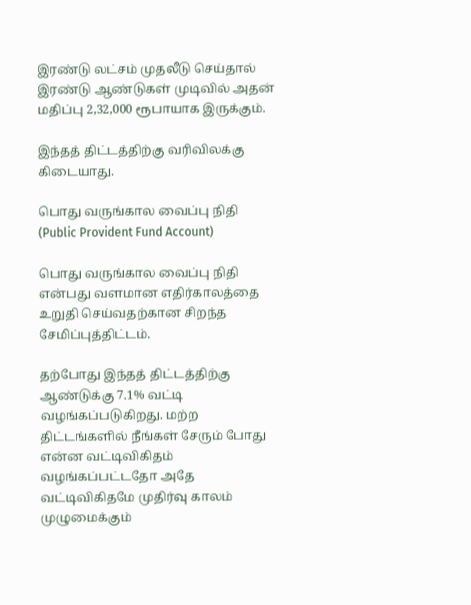இரண்டு லட்சம் முதலீடு செய்தால் இரண்டு ஆண்டுகள் முடிவில் அதன் மதிப்பு 2,32,000 ரூபாயாக இருக்கும்.

இந்தத் திட்டத்திற்கு வரிவிலக்கு கிடையாது.

பொது வருங்கால வைப்பு நிதி (Public Provident Fund Account)

பொது வருங்கால வைப்பு நிதி என்பது வளமான எதிர்காலத்தை உறுதி செய்வதற்கான சிறந்த சேமிப்புத்திட்டம்.

தற்போது இந்தத் திட்டத்திற்கு ஆண்டுக்கு 7.1% வட்டி வழங்கப்படுகிறது. மற்ற திட்டங்களில் நீங்கள் சேரும் போது என்ன வட்டிவிகிதம் வழங்கப்பட்டதோ அதே வட்டிவிகிதமே முதிர்வு காலம் முழுமைக்கும்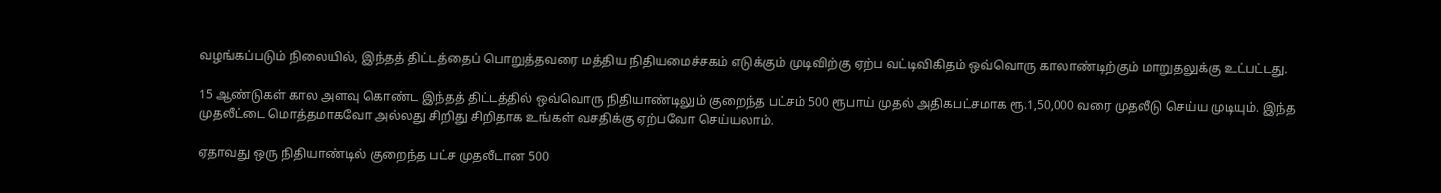வழங்கப்படும் நிலையில், இந்தத் திட்டத்தைப் பொறுத்தவரை மத்திய நிதியமைச்சகம் எடுக்கும் முடிவிற்கு ஏற்ப வட்டிவிகிதம் ஒவ்வொரு காலாண்டிற்கும் மாறுதலுக்கு உட்பட்டது.

15 ஆண்டுகள் கால அளவு கொண்ட இந்தத் திட்டத்தில் ஒவ்வொரு நிதியாண்டிலும் குறைந்த பட்சம் 500 ரூபாய் முதல் அதிகபட்சமாக ரூ.1,50,000 வரை முதலீடு செய்ய முடியும். இந்த முதலீட்டை மொத்தமாகவோ அல்லது சிறிது சிறிதாக உங்கள் வசதிக்கு ஏற்பவோ செய்யலாம்.

ஏதாவது ஒரு நிதியாண்டில் குறைந்த பட்ச முதலீடான 500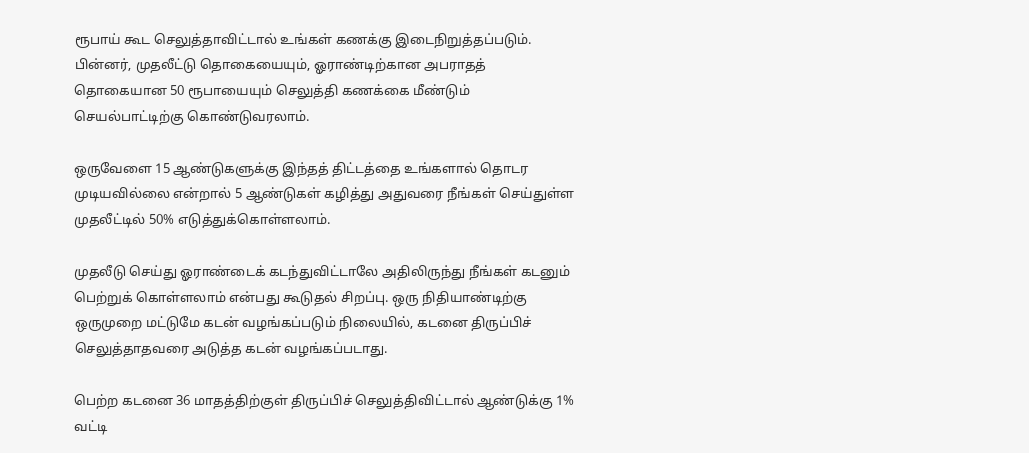ரூபாய் கூட செலுத்தாவிட்டால் உங்கள் கணக்கு இடைநிறுத்தப்படும். பின்னர், முதலீட்டு தொகையையும், ஓராண்டிற்கான அபராதத் தொகையான 50 ரூபாயையும் செலுத்தி கணக்கை மீண்டும் செயல்பாட்டிற்கு கொண்டுவரலாம்.

ஒருவேளை 15 ஆண்டுகளுக்கு இந்தத் திட்டத்தை உங்களால் தொடர முடியவில்லை என்றால் 5 ஆண்டுகள் கழித்து அதுவரை நீங்கள் செய்துள்ள முதலீட்டில் 50% எடுத்துக்கொள்ளலாம்.

முதலீடு செய்து ஓராண்டைக் கடந்துவிட்டாலே அதிலிருந்து நீங்கள் கடனும் பெற்றுக் கொள்ளலாம் என்பது கூடுதல் சிறப்பு. ஒரு நிதியாண்டிற்கு ஒருமுறை மட்டுமே கடன் வழங்கப்படும் நிலையில், கடனை திருப்பிச் செலுத்தாதவரை அடுத்த கடன் வழங்கப்படாது.

பெற்ற கடனை 36 மாதத்திற்குள் திருப்பிச் செலுத்திவிட்டால் ஆண்டுக்கு 1% வட்டி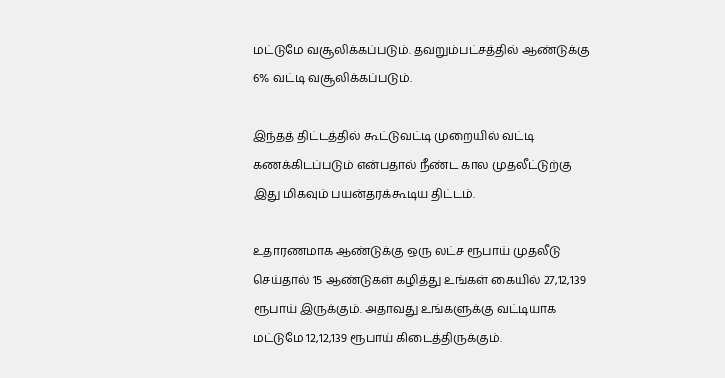மட்டுமே வசூலிக்கப்படும். தவறும்பட்சத்தில் ஆண்டுக்கு 6% வட்டி வசூலிக்கப்படும்.

இந்தத் திட்டத்தில் கூட்டுவட்டி முறையில் வட்டி கணக்கிடப்படும் என்பதால் நீண்ட கால முதலீட்டுற்கு இது மிகவும் பயன்தரக்கூடிய திட்டம்.

உதாரணமாக ஆண்டுக்கு ஒரு லட்ச ரூபாய் முதலீடு செய்தால் 15 ஆண்டுகள் கழித்து உங்கள் கையில் 27,12,139 ரூபாய் இருக்கும். அதாவது உங்களுக்கு வட்டியாக மட்டுமே 12,12,139 ரூபாய் கிடைத்திருக்கும்.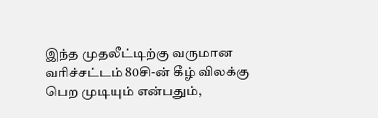இந்த முதலீட்டிற்கு வருமான வரிச்சட்டம் 80சி-ன் கீழ் விலக்கு பெற முடியும் என்பதும்,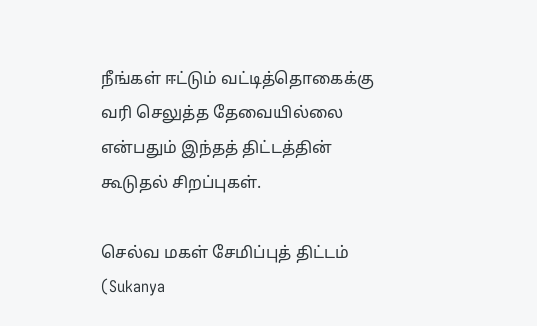நீங்கள் ஈட்டும் வட்டித்தொகைக்கு வரி செலுத்த தேவையில்லை என்பதும் இந்தத் திட்டத்தின் கூடுதல் சிறப்புகள்.

செல்வ மகள் சேமிப்புத் திட்டம் (Sukanya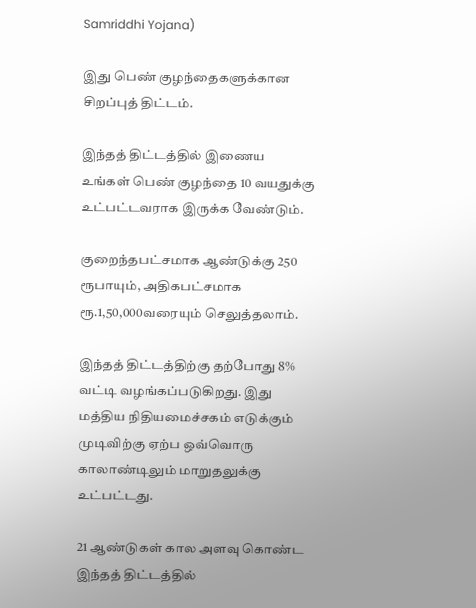Samriddhi Yojana)

இது பெண் குழந்தைகளுக்கான சிறப்புத் திட்டம்.

இந்தத் திட்டத்தில் இணைய உங்கள் பெண் குழந்தை 10 வயதுக்கு உட்பட்டவராக இருக்க வேண்டும்.

குறைந்தபட்சமாக ஆண்டுக்கு 250 ரூபாயும், அதிகபட்சமாக ரூ.1,50,000வரையும் செலுத்தலாம்.

இந்தத் திட்டத்திற்கு தற்போது 8% வட்டி வழங்கப்படுகிறது. இது மத்திய நிதியமைச்சகம் எடுக்கும் முடிவிற்கு ஏற்ப ஒவ்வொரு காலாண்டிலும் மாறுதலுக்கு உட்பட்டது.

21 ஆண்டுகள் கால அளவு கொண்ட இந்தத் திட்டத்தில்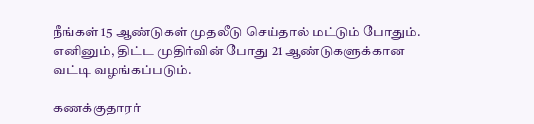நீங்கள் 15 ஆண்டுகள் முதலீடு செய்தால் மட்டும் போதும். எனினும், திட்ட முதிர்வின் போது 21 ஆண்டுகளுக்கான வட்டி வழங்கப்படும்.

கணக்குதாரர்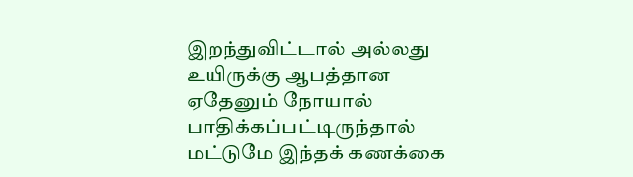இறந்துவிட்டால் அல்லது உயிருக்கு ஆபத்தான ஏதேனும் நோயால் பாதிக்கப்பட்டிருந்தால் மட்டுமே இந்தக் கணக்கை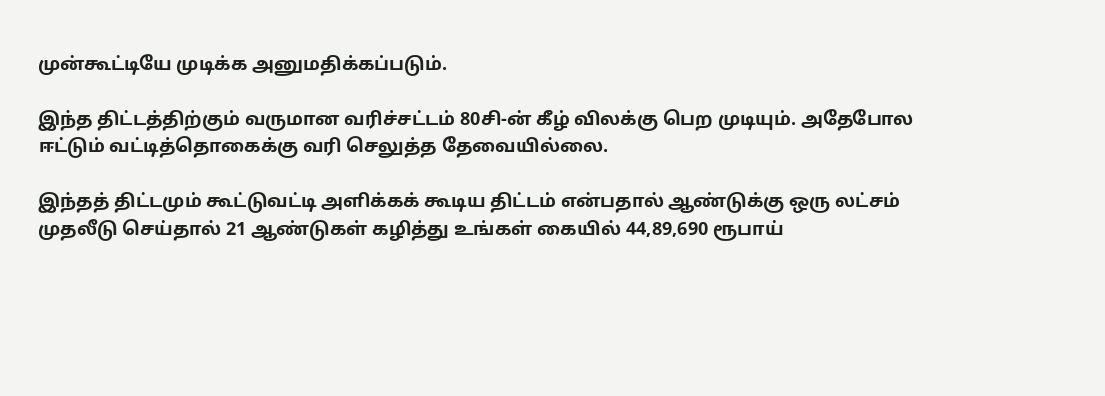முன்கூட்டியே முடிக்க அனுமதிக்கப்படும்.

இந்த திட்டத்திற்கும் வருமான வரிச்சட்டம் 80சி-ன் கீழ் விலக்கு பெற முடியும். அதேபோல ஈட்டும் வட்டித்தொகைக்கு வரி செலுத்த தேவையில்லை.

இந்தத் திட்டமும் கூட்டுவட்டி அளிக்கக் கூடிய திட்டம் என்பதால் ஆண்டுக்கு ஒரு லட்சம் முதலீடு செய்தால் 21 ஆண்டுகள் கழித்து உங்கள் கையில் 44,89,690 ரூபாய்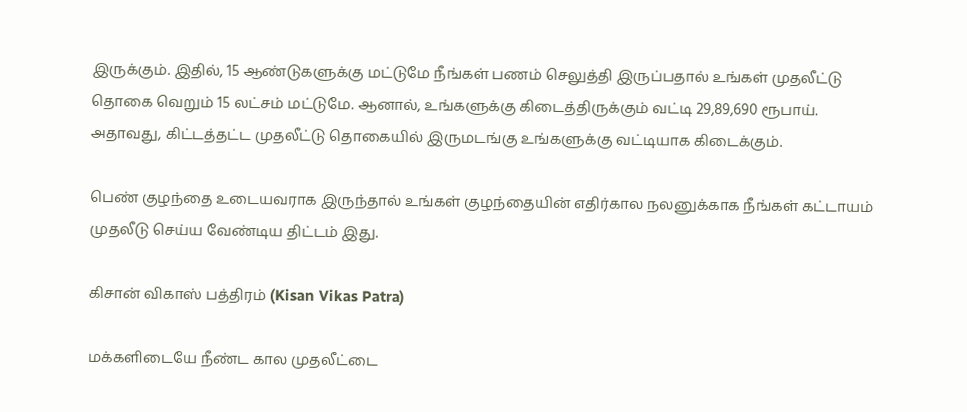இருக்கும். இதில், 15 ஆண்டுகளுக்கு மட்டுமே நீங்கள் பணம் செலுத்தி இருப்பதால் உங்கள் முதலீட்டு தொகை வெறும் 15 லட்சம் மட்டுமே. ஆனால், உங்களுக்கு கிடைத்திருக்கும் வட்டி 29,89,690 ரூபாய். அதாவது, கிட்டத்தட்ட முதலீட்டு தொகையில் இருமடங்கு உங்களுக்கு வட்டியாக கிடைக்கும்.

பெண் குழந்தை உடையவராக இருந்தால் உங்கள் குழந்தையின் எதிர்கால நலனுக்காக நீங்கள் கட்டாயம் முதலீடு செய்ய வேண்டிய திட்டம் இது.

கிசான் விகாஸ் பத்திரம் (Kisan Vikas Patra)

மக்களிடையே நீண்ட கால முதலீட்டை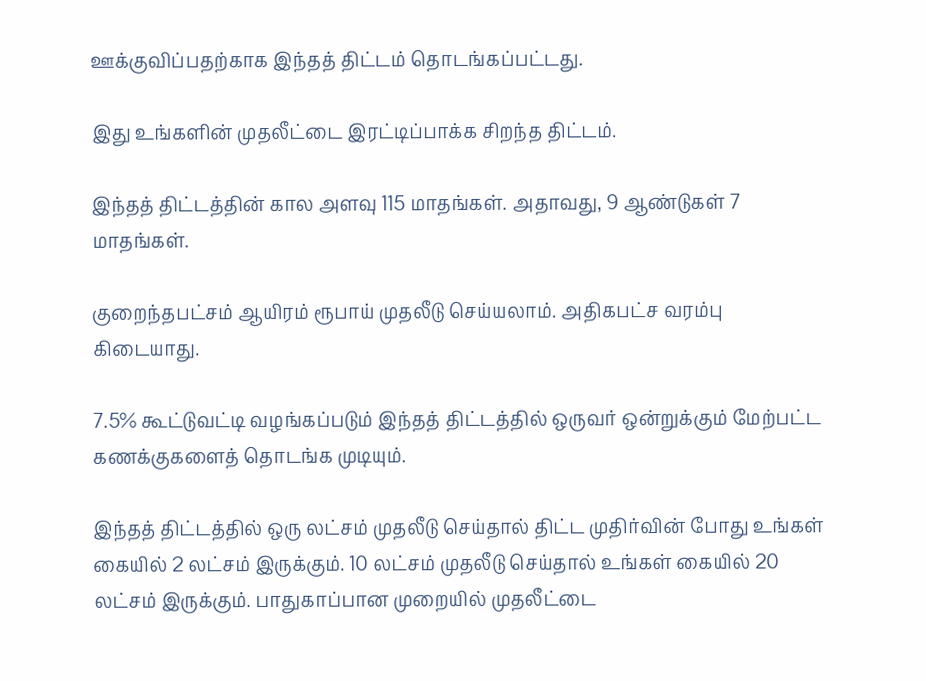ஊக்குவிப்பதற்காக இந்தத் திட்டம் தொடங்கப்பட்டது.

இது உங்களின் முதலீட்டை இரட்டிப்பாக்க சிறந்த திட்டம்.

இந்தத் திட்டத்தின் கால அளவு 115 மாதங்கள். அதாவது, 9 ஆண்டுகள் 7 மாதங்கள்.

குறைந்தபட்சம் ஆயிரம் ரூபாய் முதலீடு செய்யலாம். அதிகபட்ச வரம்பு கிடையாது.

7.5% கூட்டுவட்டி வழங்கப்படும் இந்தத் திட்டத்தில் ஒருவர் ஒன்றுக்கும் மேற்பட்ட கணக்குகளைத் தொடங்க முடியும்.

இந்தத் திட்டத்தில் ஒரு லட்சம் முதலீடு செய்தால் திட்ட முதிர்வின் போது உங்கள் கையில் 2 லட்சம் இருக்கும். 10 லட்சம் முதலீடு செய்தால் உங்கள் கையில் 20 லட்சம் இருக்கும். பாதுகாப்பான முறையில் முதலீட்டை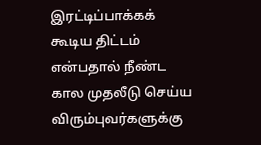இரட்டிப்பாக்கக் கூடிய திட்டம் என்பதால் நீண்ட கால முதலீடு செய்ய விரும்புவர்களுக்கு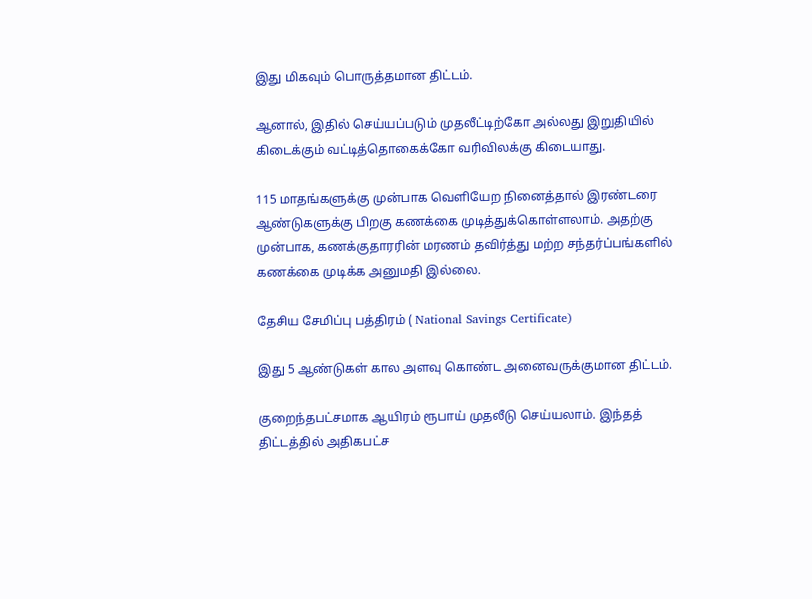இது மிகவும் பொருத்தமான திட்டம்.

ஆனால், இதில் செய்யப்படும் முதலீட்டிற்கோ அல்லது இறுதியில் கிடைக்கும் வட்டித்தொகைக்கோ வரிவிலக்கு கிடையாது.

115 மாதங்களுக்கு முன்பாக வெளியேற நினைத்தால் இரண்டரை ஆண்டுகளுக்கு பிறகு கணக்கை முடித்துக்கொள்ளலாம். அதற்கு முன்பாக, கணக்குதாரரின் மரணம் தவிர்த்து மற்ற சந்தர்ப்பங்களில் கணக்கை முடிக்க அனுமதி இல்லை.

தேசிய சேமிப்பு பத்திரம் ( National Savings Certificate)

இது 5 ஆண்டுகள் கால அளவு கொண்ட அனைவருக்குமான திட்டம்.

குறைந்தபட்சமாக ஆயிரம் ரூபாய் முதலீடு செய்யலாம். இந்தத் திட்டத்தில் அதிகபட்ச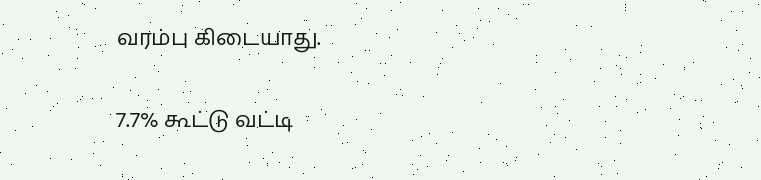வரம்பு கிடையாது.

7.7% கூட்டு வட்டி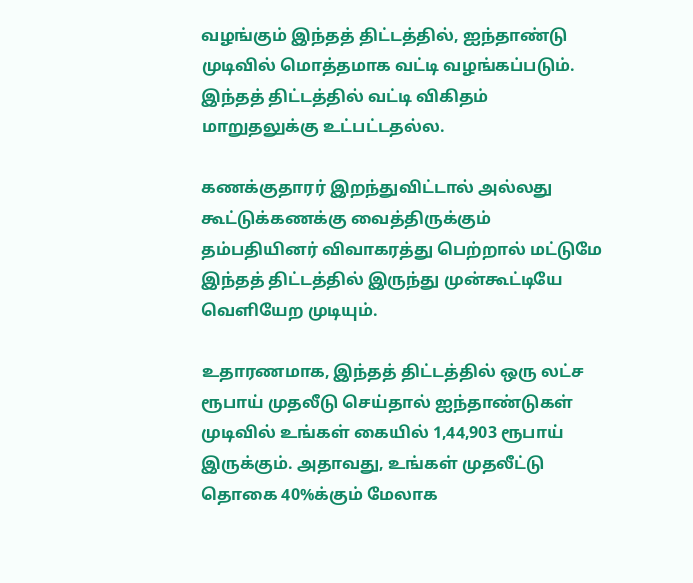வழங்கும் இந்தத் திட்டத்தில், ஐந்தாண்டு முடிவில் மொத்தமாக வட்டி வழங்கப்படும். இந்தத் திட்டத்தில் வட்டி விகிதம் மாறுதலுக்கு உட்பட்டதல்ல.

கணக்குதாரர் இறந்துவிட்டால் அல்லது கூட்டுக்கணக்கு வைத்திருக்கும் தம்பதியினர் விவாகரத்து பெற்றால் மட்டுமே இந்தத் திட்டத்தில் இருந்து முன்கூட்டியே வெளியேற முடியும்.

உதாரணமாக, இந்தத் திட்டத்தில் ஒரு லட்ச ரூபாய் முதலீடு செய்தால் ஐந்தாண்டுகள் முடிவில் உங்கள் கையில் 1,44,903 ரூபாய் இருக்கும். அதாவது, உங்கள் முதலீட்டு தொகை 40%க்கும் மேலாக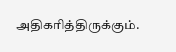அதிகரித்திருக்கும்.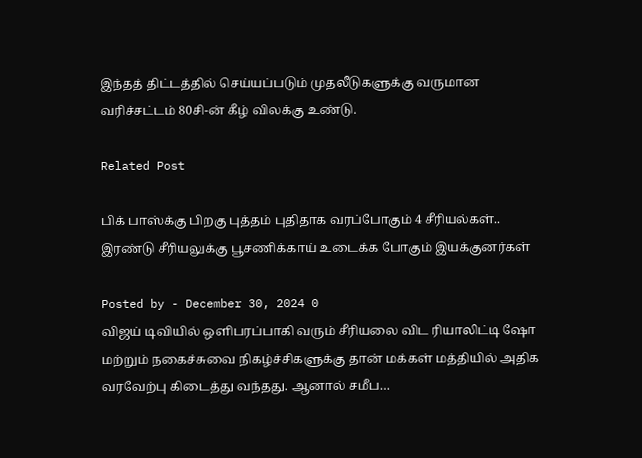இந்தத் திட்டத்தில் செய்யப்படும் முதலீடுகளுக்கு வருமான வரிச்சட்டம் 80சி-ன் கீழ் விலக்கு உண்டு.

Related Post

பிக் பாஸ்க்கு பிறகு புத்தம் புதிதாக வரப்போகும் 4 சீரியல்கள்.. இரண்டு சீரியலுக்கு பூசணிக்காய் உடைக்க போகும் இயக்குனர்கள்

Posted by - December 30, 2024 0
விஜய் டிவியில் ஒளிபரப்பாகி வரும் சீரியலை விட ரியாலிட்டி ஷோ மற்றும் நகைச்சுவை நிகழ்ச்சிகளுக்கு தான் மக்கள் மத்தியில் அதிக வரவேற்பு கிடைத்து வந்தது. ஆனால் சமீப…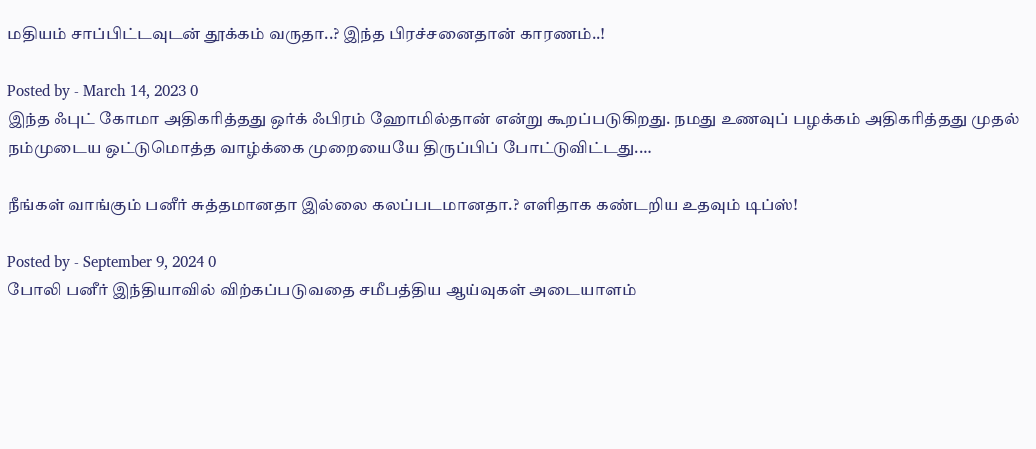மதியம் சாப்பிட்டவுடன் தூக்கம் வருதா..? இந்த பிரச்சனைதான் காரணம்..!

Posted by - March 14, 2023 0
இந்த ஃபுட் கோமா அதிகரித்தது ஒர்க் ஃபிரம் ஹோமில்தான் என்று கூறப்படுகிறது. நமது உணவுப் பழக்கம் அதிகரித்தது முதல் நம்முடைய ஒட்டுமொத்த வாழ்க்கை முறையையே திருப்பிப் போட்டுவிட்டது.…

நீங்கள் வாங்கும் பனீர் சுத்தமானதா இல்லை கலப்படமானதா.? எளிதாக கண்டறிய உதவும் டிப்ஸ்!

Posted by - September 9, 2024 0
போலி பனீர் இந்தியாவில் விற்கப்படுவதை சமீபத்திய ஆய்வுகள் அடையாளம்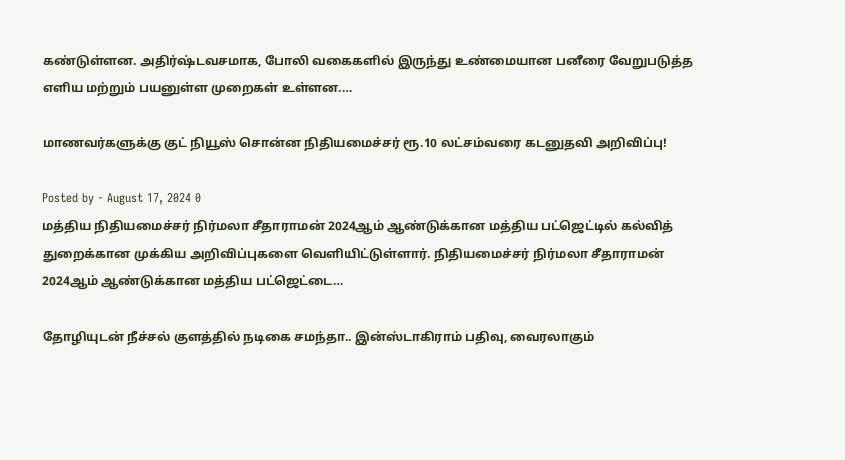கண்டுள்ளன. அதிர்ஷ்டவசமாக, போலி வகைகளில் இருந்து உண்மையான பனீரை வேறுபடுத்த எளிய மற்றும் பயனுள்ள முறைகள் உள்ளன.…

மாணவர்களுக்கு குட் நியூஸ் சொன்ன நிதியமைச்சர் ரூ.10 லட்சம்வரை கடனுதவி அறிவிப்பு!

Posted by - August 17, 2024 0
மத்திய நிதியமைச்சர் நிர்மலா சீதாராமன் 2024ஆம் ஆண்டுக்கான மத்திய பட்ஜெட்டில் கல்வித் துறைக்கான முக்கிய அறிவிப்புகளை வெளியிட்டுள்ளார். நிதியமைச்சர் நிர்மலா சீதாராமன் 2024ஆம் ஆண்டுக்கான மத்திய பட்ஜெட்டை…

தோழியுடன் நீச்சல் குளத்தில் நடிகை சமந்தா.. இன்ஸ்டாகிராம் பதிவு, வைரலாகும்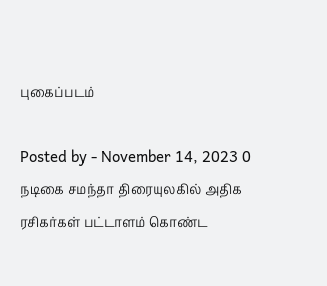புகைப்படம்

Posted by - November 14, 2023 0
நடிகை சமந்தா திரையுலகில் அதிக ரசிகர்கள் பட்டாளம் கொண்ட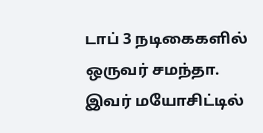டாப் 3 நடிகைகளில் ஒருவர் சமந்தா. இவர் மயோசிட்டில்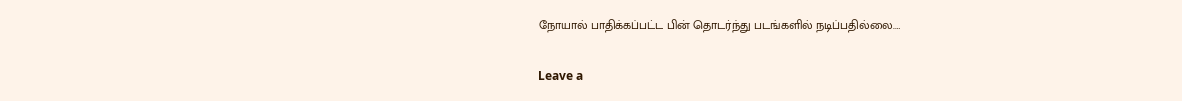நோயால் பாதிக்கப்பட்ட பின் தொடர்ந்து படங்களில் நடிப்பதில்லை.…

Leave a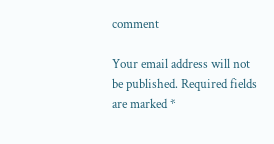comment

Your email address will not be published. Required fields are marked *